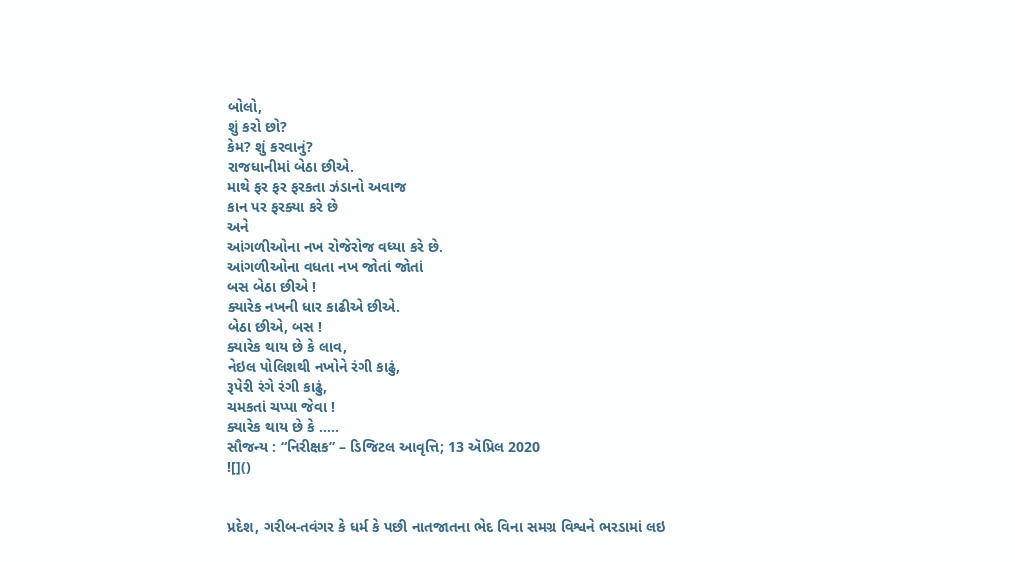બોલો,
શું કરો છો?
કેમ? શું કરવાનું?
રાજધાનીમાં બેઠા છીએ.
માથે ફર ફર ફરકતા ઝંડાનો અવાજ
કાન પર ફરક્યા કરે છે
અને
આંગળીઓના નખ રોજેરોજ વધ્યા કરે છે.
આંગળીઓના વધતા નખ જોતાં જોતાં
બસ બેઠા છીએ !
ક્યારેક નખની ધાર કાઢીએ છીએ.
બેઠા છીએ, બસ !
ક્યારેક થાય છે કે લાવ,
નેઇલ પોલિશથી નખોને રંગી કાઢું,
રૂપેરી રંગે રંગી કાઢું,
ચમકતાં ચપ્પા જેવા !
ક્યારેક થાય છે કે …..
સૌજન્ય : “નિરીક્ષક” – ડિજિટલ આવૃત્તિ; 13 ઍપ્રિલ 2020
![]()


પ્રદેશ, ગરીબ-તવંગર કે ધર્મ કે પછી નાતજાતના ભેદ વિના સમગ્ર વિશ્વને ભરડામાં લઇ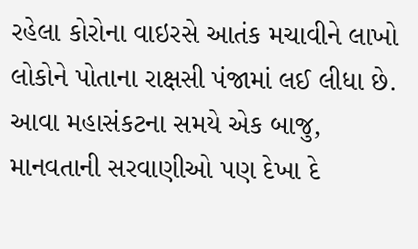રહેલા કોરોના વાઇરસે આતંક મચાવીને લાખો લોકોને પોતાના રાક્ષસી પંજામાં લઈ લીધા છે. આવા મહાસંકટના સમયે એક બાજુ, માનવતાની સરવાણીઓ પણ દેખા દે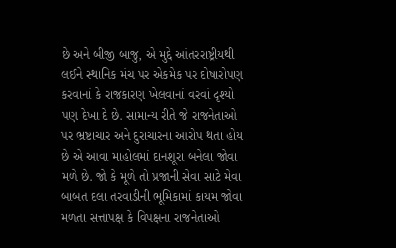છે અને બીજી બાજુ, એ મુદ્દે આંતરરાષ્ટ્રીયથી લઈને સ્થાનિક મંચ પર એકમેક પર દોષારોપણ કરવાનાં કે રાજકારણ ખેલવાનાં વરવાં દૃશ્યો પણ દેખા દે છે. સામાન્ય રીતે જે રાજનેતાઓ પર ભ્રષ્ટાચાર અને દુરાચારના આરોપ થતા હોય છે એ આવા માહોલમાં દાનશૂરા બનેલા જોવા મળે છે. જો કે મૂળે તો પ્રજાની સેવા સાટે મેવા બાબત દલા તરવાડીની ભૂમિકામાં કાયમ જોવા મળતા સત્તાપક્ષ કે વિપક્ષના રાજનેતાઓ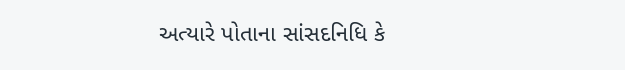અત્યારે પોતાના સાંસદનિધિ કે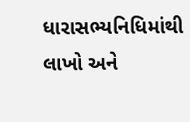ધારાસભ્યનિધિમાંથી લાખો અને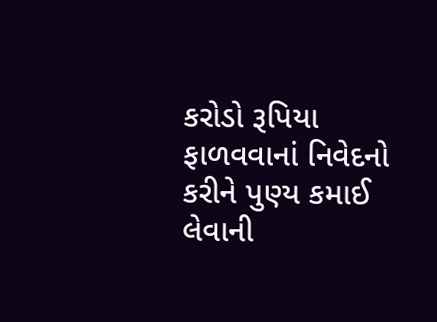કરોડો રૂપિયા ફાળવવાનાં નિવેદનો કરીને પુણ્ય કમાઈ લેવાની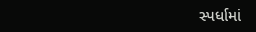સ્પર્ધામાં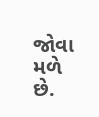જોવા મળે છે.